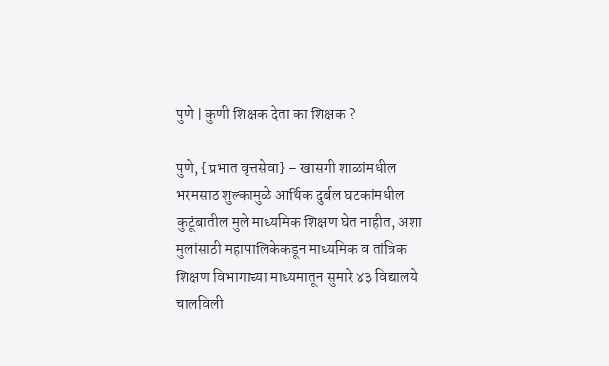पुणे | कुणी शिक्षक देता का शिक्षक ?

पुणे, {प्रभात वृत्तसेवा} – खासगी शाळांमधील भरमसाठ शुल्कामुळे आर्थिक दुर्बल घटकांमधील कुटूंबातील मुले माध्यमिक शिक्षण घेत नाहीत, अशा मुलांसाठी महापालिकेकडून माध्यमिक व तांत्रिक शिक्षण विभागाच्या माध्यमातून सुमारे ४३ विद्यालये चालविली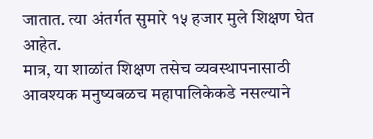जातात. त्या अंतर्गत सुमारे १५ हजार मुले शिक्षण घेत आहेत.
मात्र, या शाळांत शिक्षण तसेच व्यवस्थापनासाठी आवश्यक मनुष्यबळच महापालिकेकडे नसल्याने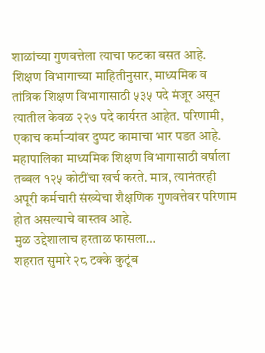शाळांच्या गुणवत्तेला त्याचा फटका बसत आहे.
शिक्षण विभागाच्या माहितीनुसार, माध्यमिक व तांत्रिक शिक्षण विभागासाठी ५३५ पदे मंजूर असून त्यातील केवळ २२७ पदे कार्यरत आहेत. परिणामी, एकाच कर्माऱ्यांवर दुप्पट कामाचा भार पडत आहे.
महापालिका माध्यमिक शिक्षण विभागासाठी वर्षाला तब्बल १२५ कोटींचा खर्च करते. मात्र, त्यानंतरही अपूरी कर्मचारी संख्येचा शैक्षणिक गुणवत्तेवर परिणाम होत असल्याचे वास्तव आहे.
मुळ उद्देशालाच हरताळ फासला…
शहरात सुमारे २८ टक्के कुटूंब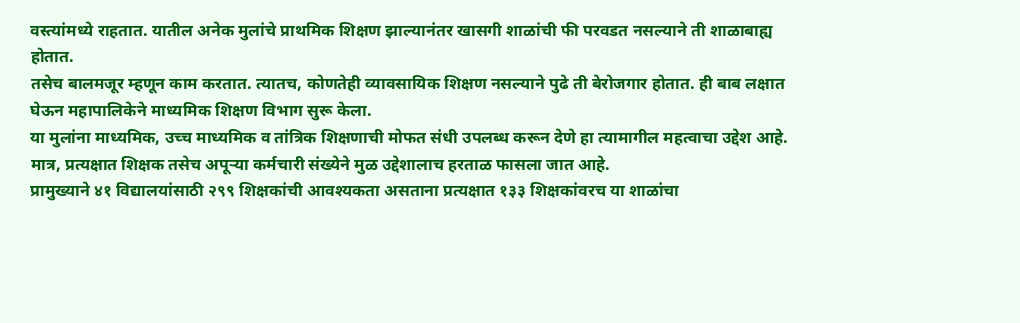वस्त्यांमध्ये राहतात. यातील अनेक मुलांचे प्राथमिक शिक्षण झाल्यानंतर खासगी शाळांची फी परवडत नसल्याने ती शाळाबाह्य होतात.
तसेच बालमजूर म्हणून काम करतात. त्यातच, कोणतेही व्यावसायिक शिक्षण नसल्याने पुढे ती बेरोजगार होतात. ही बाब लक्षात घेऊन महापालिकेने माध्यमिक शिक्षण विभाग सुरू केला.
या मुलांना माध्यमिक, उच्च माध्यमिक व तांत्रिक शिक्षणाची मोफत संधी उपलब्ध करून देणे हा त्यामागील महत्वाचा उद्देश आहे. मात्र, प्रत्यक्षात शिक्षक तसेच अपूऱ्या कर्मचारी संख्येने मुळ उद्देशालाच हरताळ फासला जात आहे.
प्रामुख्याने ४१ विद्यालयांसाठी २९९ शिक्षकांची आवश्यकता असताना प्रत्यक्षात १३३ शिक्षकांवरच या शाळांचा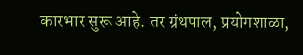कारभार सुरू आहे. तर ग्रंथपाल, प्रयोगशाळा,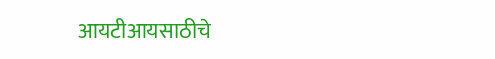आयटीआयसाठीचे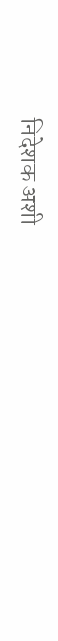निदेशक अशी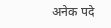अनेक पदे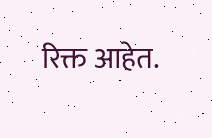रिक्त आहेत.